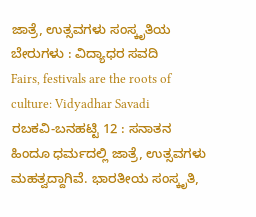ಜಾತ್ರೆ, ಉತ್ಸವಗಳು ಸಂಸ್ಕೃತಿಯ ಬೇರುಗಳು : ವಿದ್ಯಾಧರ ಸವದಿ
Fairs, festivals are the roots of culture: Vidyadhar Savadi
ರಬಕವಿ-ಬನಹಟ್ಟಿ 12 : ಸನಾತನ ಹಿಂದೂ ಧರ್ಮದಲ್ಲಿ ಜಾತ್ರೆ, ಉತ್ಸವಗಳು ಮಹತ್ವದ್ದಾಗಿವೆ. ಭಾರತೀಯ ಸಂಸ್ಕೃತಿ,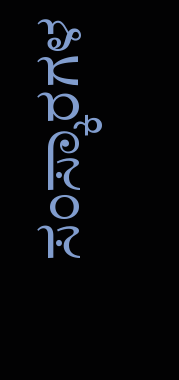ಸಂಸ್ಕಾರಗಳ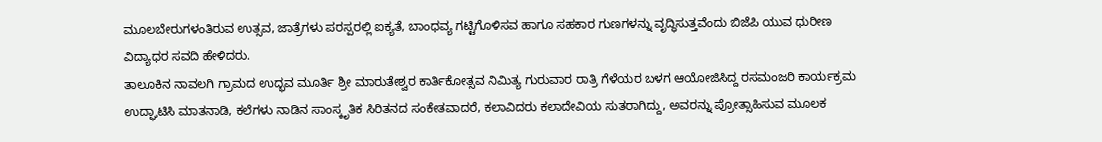ಮೂಲಬೇರುಗಳಂತಿರುವ ಉತ್ಸವ, ಜಾತ್ರೆಗಳು ಪರಸ್ಪರಲ್ಲಿ ಐಕ್ಯತೆ, ಬಾಂಧವ್ಯ ಗಟ್ಟಿಗೊಳಿಸವ ಹಾಗೂ ಸಹಕಾರ ಗುಣಗಳನ್ನು ವೃದ್ಧಿಸುತ್ತವೆಂದು ಬಿಜೆಪಿ ಯುವ ಧುರೀಣ ವಿದ್ಯಾಧರ ಸವದಿ ಹೇಳಿದರು.
ತಾಲೂಕಿನ ನಾವಲಗಿ ಗ್ರಾಮದ ಉದ್ಭವ ಮೂರ್ತಿ ಶ್ರೀ ಮಾರುತೇಶ್ವರ ಕಾರ್ತಿಕೋತ್ಸವ ನಿಮಿತ್ಯ ಗುರುವಾರ ರಾತ್ರಿ ಗೆಳೆಯರ ಬಳಗ ಆಯೋಜಿಸಿದ್ದ ರಸಮಂಜರಿ ಕಾರ್ಯಕ್ರಮ ಉದ್ಘಾಟಿಸಿ ಮಾತನಾಡಿ, ಕಲೆಗಳು ನಾಡಿನ ಸಾಂಸ್ಕೃತಿಕ ಸಿರಿತನದ ಸಂಕೇತವಾದರೆ, ಕಲಾವಿದರು ಕಲಾದೇವಿಯ ಸುತರಾಗಿದ್ದು, ಅವರನ್ನು ಪ್ರೋತ್ಸಾಹಿಸುವ ಮೂಲಕ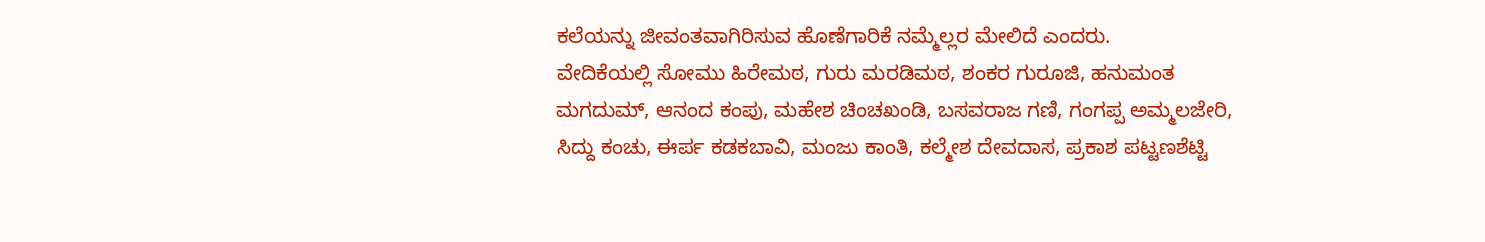ಕಲೆಯನ್ನು ಜೀವಂತವಾಗಿರಿಸುವ ಹೊಣೆಗಾರಿಕೆ ನಮ್ಮೆಲ್ಲರ ಮೇಲಿದೆ ಎಂದರು.
ವೇದಿಕೆಯಲ್ಲಿ ಸೋಮು ಹಿರೇಮಠ, ಗುರು ಮರಡಿಮಠ, ಶಂಕರ ಗುರೂಜಿ, ಹನುಮಂತ ಮಗದುಮ್, ಆನಂದ ಕಂಪು, ಮಹೇಶ ಚಿಂಚಖಂಡಿ, ಬಸವರಾಜ ಗಣಿ, ಗಂಗಪ್ಪ ಅಮ್ಮಲಜೇರಿ, ಸಿದ್ದು ಕಂಚು, ಈರ್ಪ ಕಡಕಬಾವಿ, ಮಂಜು ಕಾಂತಿ, ಕಲ್ಮೇಶ ದೇವದಾಸ, ಪ್ರಕಾಶ ಪಟ್ಟಣಶೆಟ್ಟಿ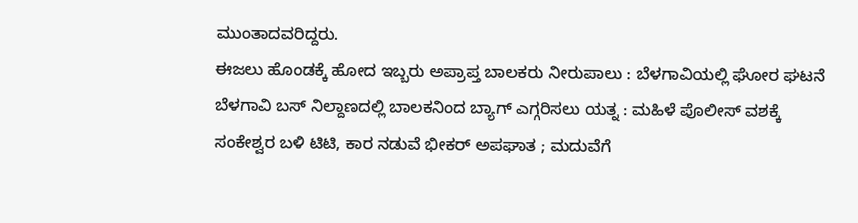ಮುಂತಾದವರಿದ್ದರು.
ಈಜಲು ಹೊಂಡಕ್ಕೆ ಹೋದ ಇಬ್ಬರು ಅಪ್ರಾಪ್ತ ಬಾಲಕರು ನೀರುಪಾಲು : ಬೆಳಗಾವಿಯಲ್ಲಿ ಘೋರ ಘಟನೆ
ಬೆಳಗಾವಿ ಬಸ್ ನಿಲ್ದಾಣದಲ್ಲಿ ಬಾಲಕನಿಂದ ಬ್ಯಾಗ್ ಎಗ್ಗರಿಸಲು ಯತ್ನ : ಮಹಿಳೆ ಪೊಲೀಸ್ ವಶಕ್ಕೆ
ಸಂಕೇಶ್ವರ ಬಳಿ ಟಿಟಿ, ಕಾರ ನಡುವೆ ಭೀಕರ್ ಅಪಘಾತ ; ಮದುವೆಗೆ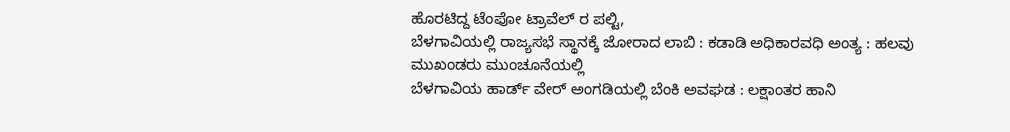ಹೊರಟಿದ್ದ ಟೆಂಪೋ ಟ್ರಾವೆಲ್ ರ ಪಲ್ಟಿ,
ಬೆಳಗಾವಿಯಲ್ಲಿ ರಾಜ್ಯಸಭೆ ಸ್ಥಾನಕ್ಕೆ ಜೋರಾದ ಲಾಬಿ : ಕಡಾಡಿ ಅಧಿಕಾರವಧಿ ಅಂತ್ಯ : ಹಲವು ಮುಖಂಡರು ಮುಂಚೂನೆಯಲ್ಲಿ
ಬೆಳಗಾವಿಯ ಹಾರ್ಡ್ ವೇರ್ ಅಂಗಡಿಯಲ್ಲಿ ಬೆಂಕಿ ಅವಘಡ : ಲಕ್ಷಾಂತರ ಹಾನಿ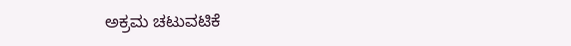ಅಕ್ರಮ ಚಟುವಟಿಕೆ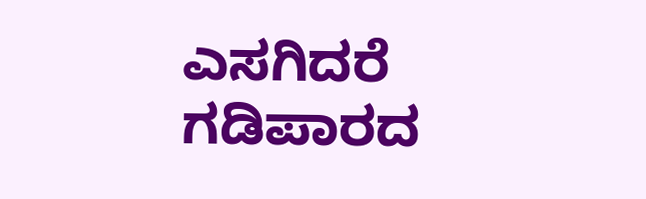ಎಸಗಿದರೆ ಗಡಿಪಾರದ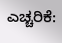ಎಚ್ಚರಿಕೆ: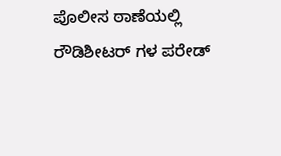ಪೊಲೀಸ ಠಾಣೆಯಲ್ಲಿ ರೌಡಿಶೀಟರ್ ಗಳ ಪರೇಡ್